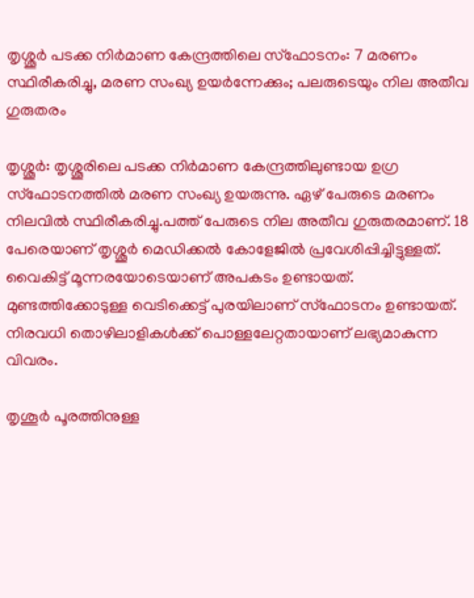തൃശ്ശൂര്‍ പടക്ക നിര്‍മാണ കേന്ദ്രത്തിലെ സ്ഫോടനം: 7 മരണം സ്ഥിരീകരിച്ചു, മരണ സംഖ്യ ഉയർന്നേക്കും; പലരുടെയും നില അതീവ ഗുരുതരം

തൃശ്ശൂർ: തൃശ്ശൂരിലെ പടക്ക നിർമാണ കേന്ദ്രത്തിലുണ്ടായ ഉഗ്ര സ്ഫോടനത്തില്‍ മരണ സംഖ്യ ഉയരുന്നു. ഏഴ് പേരുടെ മരണം നിലവില്‍ സ്ഥിരീകരിച്ചു.പത്ത് പേരുടെ നില അതീവ ഗുരുതരമാണ്. 18 പേരെയാണ് തൃശ്ശൂർ മെഡിക്കല്‍ കോളേജില്‍ പ്രവേശിപ്പിച്ചിട്ടുള്ളത്. വൈകിട്ട് മൂന്നരയോടെയാണ് അപകടം ഉണ്ടായത്. മുണ്ടത്തിക്കോടുള്ള വെടിക്കെട്ട് പുരയിലാണ് സ്ഫോടനം ഉണ്ടായത്. നിരവധി തൊഴിലാളികള്‍ക്ക് പൊള്ളലേറ്റതായാണ് ലഭ്യമാകുന്ന വിവരം.

തൃശൂർ പൂരത്തിനുള്ള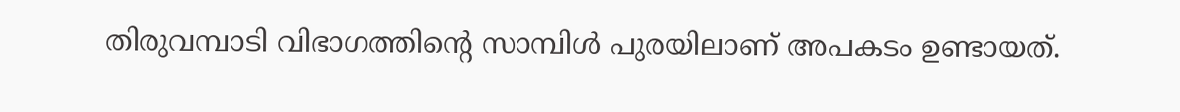തിരുവമ്പാടി വിഭാഗത്തിന്റെ സാമ്പിള്‍ പുരയിലാണ് അപകടം ഉണ്ടായത്.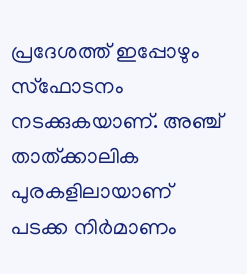പ്രദേശത്ത് ഇപ്പോഴും സ്ഫോടനം നടക്കുകയാണ്. അഞ്ച് താത്ക്കാലിക പുരകളിലായാണ് പടക്ക നിർമാണം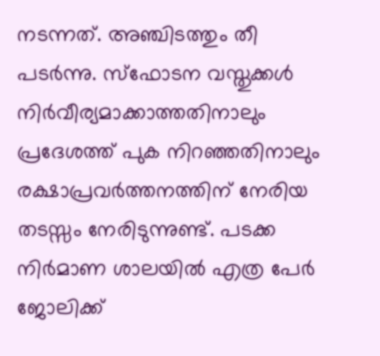നടന്നത്. അഞ്ചിടത്തും തീ പടർന്നു. സ്ഫോടന വസ്തുക്കള്‍ നിർവീര്യമാക്കാത്തതിനാലും പ്രദേശത്ത് പുക നിറഞ്ഞതിനാലും രക്ഷാപ്രവർത്തനത്തിന് നേരിയ തടസ്സം നേരിടുന്നുണ്ട്. പടക്ക നിർമാണ ശാലയില്‍ എത്ര പേർ ജോലിക്ക്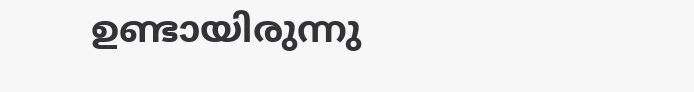ഉണ്ടായിരുന്നു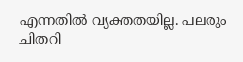എന്നതില്‍ വ്യക്തതയില്ല. പലരും ചിതറി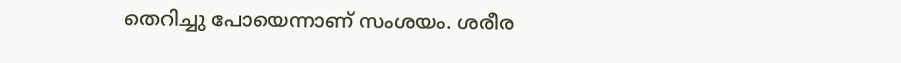തെറിച്ചു പോയെന്നാണ് സംശയം. ശരീര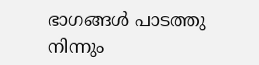ഭാഗങ്ങള്‍ പാടത്തു നിന്നും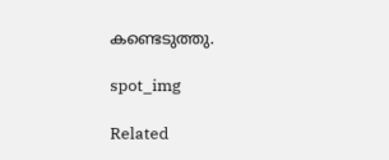കണ്ടെടുത്തു.

spot_img

Related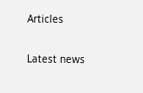Articles

Latest news